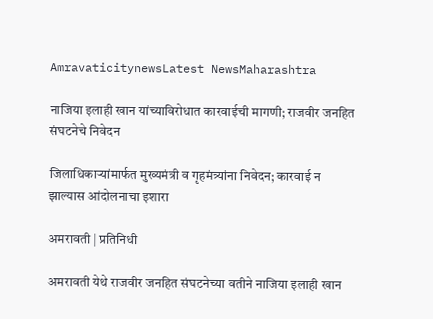AmravaticitynewsLatest NewsMaharashtra

नाजिया इलाही खान यांच्याविरोधात कारवाईची मागणी; राजवीर जनहित संघटनेचे निवेदन

जिलाधिकाऱ्यांमार्फत मुख्यमंत्री व गृहमंत्र्यांना निवेदन; कारवाई न झाल्यास आंदोलनाचा इशारा

अमरावती | प्रतिनिधी

अमरावती येथे राजवीर जनहित संघटनेच्या वतीने नाजिया इलाही खान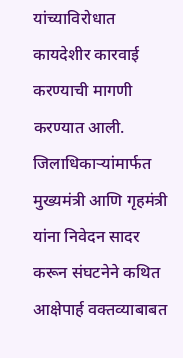यांच्याविरोधात कायदेशीर कारवाई करण्याची मागणी करण्यात आली. जिलाधिकाऱ्यांमार्फत मुख्यमंत्री आणि गृहमंत्री यांना निवेदन सादर करून संघटनेने कथित आक्षेपार्ह वक्तव्याबाबत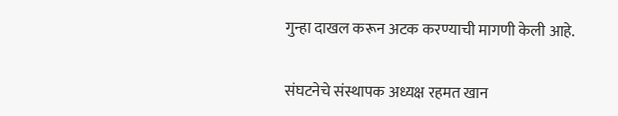गुन्हा दाखल करून अटक करण्याची मागणी केली आहे.

संघटनेचे संस्थापक अध्यक्ष रहमत खान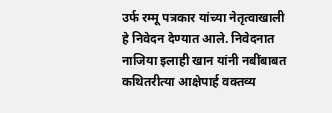उर्फ रम्मू पत्रकार यांच्या नेतृत्वाखाली हे निवेदन देण्यात आले. निवेदनात नाजिया इलाही खान यांनी नबींबाबत कथितरीत्या आक्षेपार्ह वक्तव्य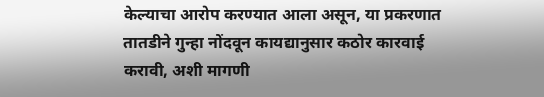केल्याचा आरोप करण्यात आला असून, या प्रकरणात तातडीने गुन्हा नोंदवून कायद्यानुसार कठोर कारवाई करावी, अशी मागणी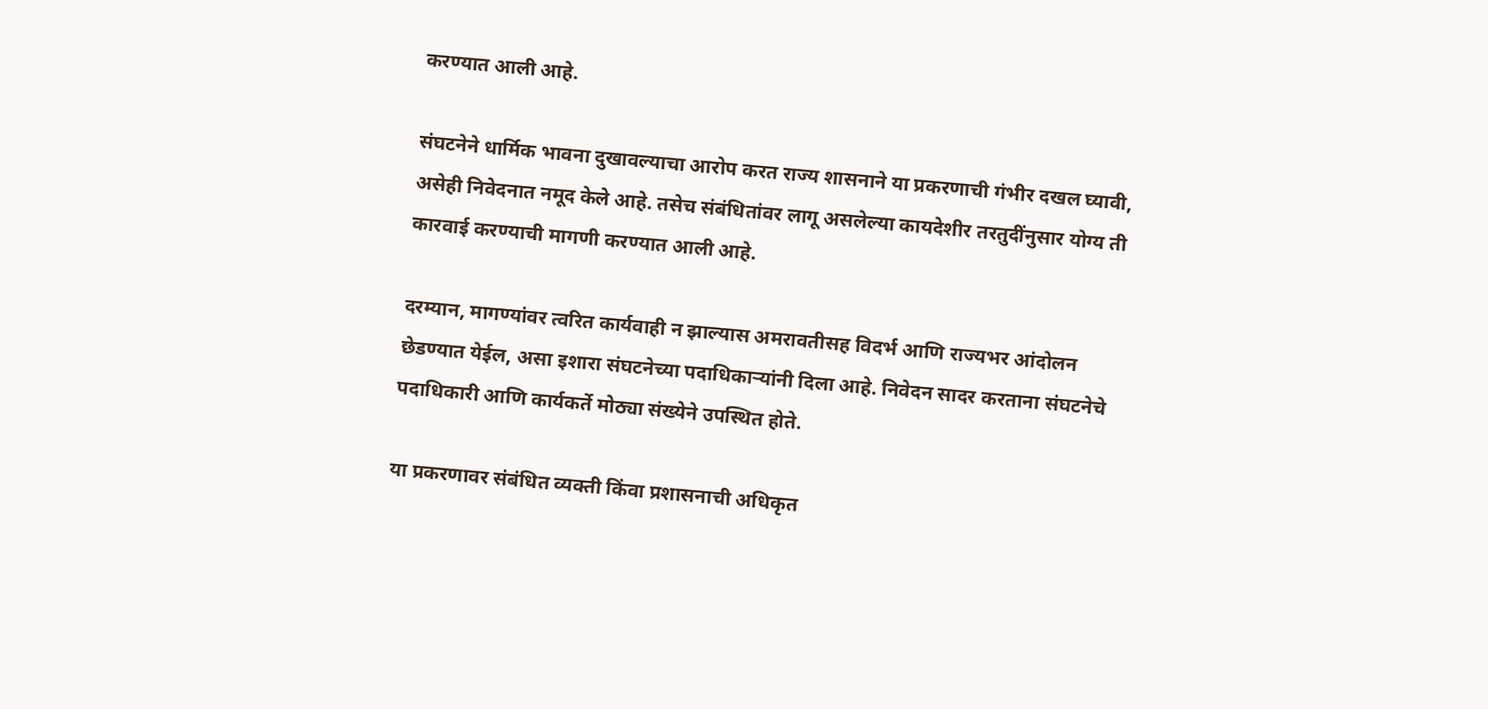करण्यात आली आहे.

संघटनेने धार्मिक भावना दुखावल्याचा आरोप करत राज्य शासनाने या प्रकरणाची गंभीर दखल घ्यावी, असेही निवेदनात नमूद केले आहे. तसेच संबंधितांवर लागू असलेल्या कायदेशीर तरतुदींनुसार योग्य ती कारवाई करण्याची मागणी करण्यात आली आहे.

दरम्यान, मागण्यांवर त्वरित कार्यवाही न झाल्यास अमरावतीसह विदर्भ आणि राज्यभर आंदोलन छेडण्यात येईल, असा इशारा संघटनेच्या पदाधिकाऱ्यांनी दिला आहे. निवेदन सादर करताना संघटनेचे पदाधिकारी आणि कार्यकर्ते मोठ्या संख्येने उपस्थित होते.

या प्रकरणावर संबंधित व्यक्ती किंवा प्रशासनाची अधिकृत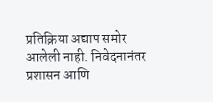प्रतिक्रिया अद्याप समोर आलेली नाही. निवेदनानंतर प्रशासन आणि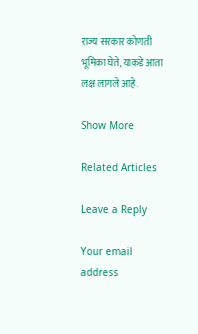राज्य सरकार कोणती भूमिका घेते, याकडे आता लक्ष लागले आहे.

Show More

Related Articles

Leave a Reply

Your email address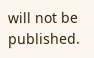will not be published.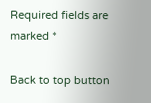Required fields are marked *

Back to top button